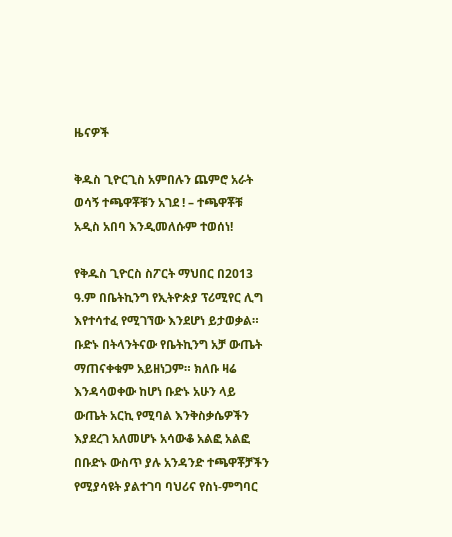ዜናዎች

ቅዱስ ጊዮርጊስ አምበሉን ጨምሮ አራት ወሳኝ ተጫዋቾቹን አገደ ! – ተጫዋቾቹ አዲስ አበባ እንዲመለሱም ተወሰነ!

የቅዱስ ጊዮርስ ስፖርት ማህበር በ2013 ዓ.ም በቤትኪንግ የኢትዮጵያ ፕሪሚየር ሊግ እየተሳተፈ የሚገኘው እንደሆነ ይታወቃል።
ቡድኑ በትላንትናው የቤትኪንግ አቻ ውጤት ማጠናቀቁም አይዘነጋም። ክለቡ ዛሬ እንዳሳወቀው ከሆነ ቡድኑ አሁን ላይ ውጤት አርኪ የሚባል እንቅስቃሴዎችን እያደረገ አለመሆኑ አሳውቆ አልፎ አልፎ በቡድኑ ውስጥ ያሉ አንዳንድ ተጫዋቾቻችን የሚያሳዩት ያልተገባ ባህሪና የስነ-ምግባር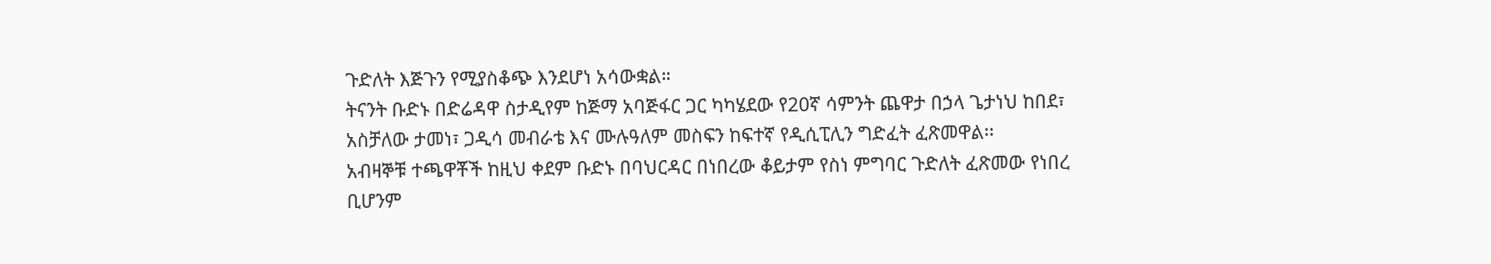ጉድለት እጅጉን የሚያስቆጭ እንደሆነ አሳውቋል።
ትናንት ቡድኑ በድሬዳዋ ስታዲየም ከጅማ አባጅፋር ጋር ካካሄደው የ20ኛ ሳምንት ጨዋታ በኃላ ጌታነህ ከበደ፣ አስቻለው ታመነ፣ ጋዲሳ መብራቴ እና ሙሉዓለም መስፍን ከፍተኛ የዲሲፒሊን ግድፈት ፈጽመዋል፡፡
አብዛኞቹ ተጫዋቾች ከዚህ ቀደም ቡድኑ በባህርዳር በነበረው ቆይታም የስነ ምግባር ጉድለት ፈጽመው የነበረ ቢሆንም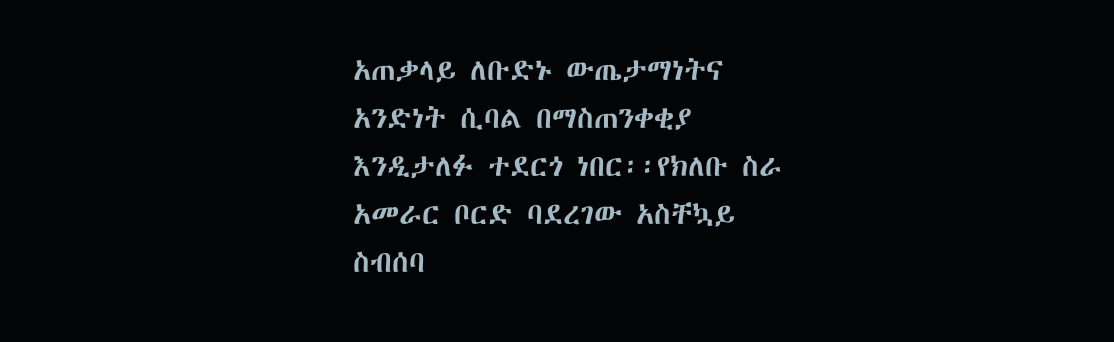አጠቃላይ ለቡድኑ ውጤታማነትና አንድነት ሲባል በማስጠንቀቂያ እንዲታለፉ ተደርጎ ነበር፡፡የክለቡ ስራ አመራር ቦርድ ባደረገው አስቸኳይ ስብሰባ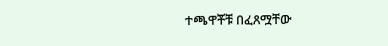ተጫዋቾቹ በፈጸሟቸው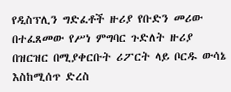የዲስፕሊን ግድፈቶች ዙሪያ የቡድን መሪው በተፈጸመው የሥነ ምግባር ጉድለት ዙሪያ በዝርዝር በሚያቀርቡት ሪፖርት ላይ ቦርዱ ውሳኔ እስከሚሰጥ ድረስ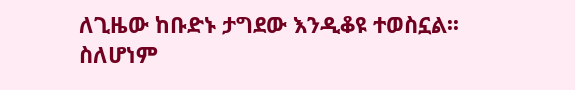ለጊዜው ከቡድኑ ታግደው እንዲቆዩ ተወስኗል፡፡
ስለሆነም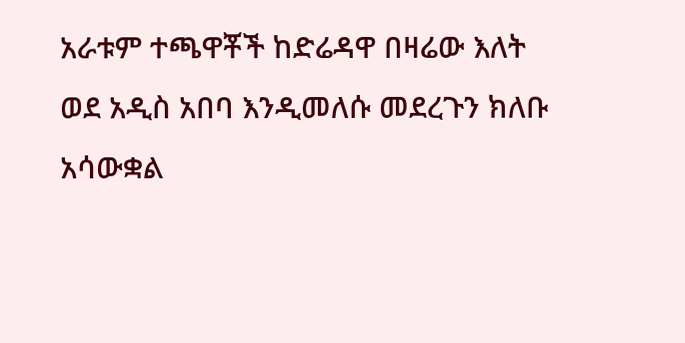አራቱም ተጫዋቾች ከድሬዳዋ በዛሬው እለት ወደ አዲስ አበባ እንዲመለሱ መደረጉን ክለቡ አሳውቋል